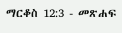ማርቆስ 12:3 - መጽሐፍ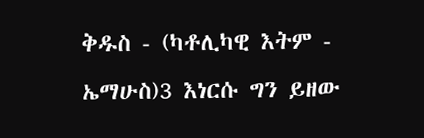ቅዱስ - (ካቶሊካዊ እትም - ኤማሁስ)3 እነርሱ ግን ይዘው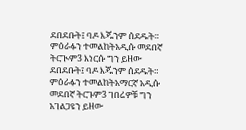ደበደቡት፤ ባዶ እጁንም ሰደዱት። ምዕራፉን ተመልከትአዲሱ መደበኛ ትርጒም3 እነርሱ ግን ይዘው ደበደቡት፤ ባዶ እጁንም ሰደዱት። ምዕራፉን ተመልከትአማርኛ አዲሱ መደበኛ ትርጉም3 ገበሬዎቹ ግን አገልጋዩን ይዘው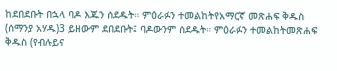ከደበደቡት በኋላ ባዶ እጁን ሰደዱት። ምዕራፉን ተመልከትየአማርኛ መጽሐፍ ቅዱስ (ሰማንያ አሃዱ)3 ይዘውም ደበደቡት፤ ባዶውንም ሰደዱት። ምዕራፉን ተመልከትመጽሐፍ ቅዱስ (የብሉይና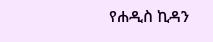የሐዲስ ኪዳን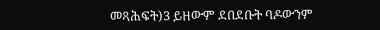መጻሕፍት)3 ይዘውም ደበደቡት ባዶውንም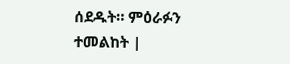ሰደዱት። ምዕራፉን ተመልከት |